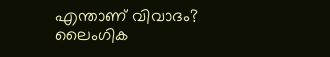എന്താണ് വിവാദം?
ലൈംഗിക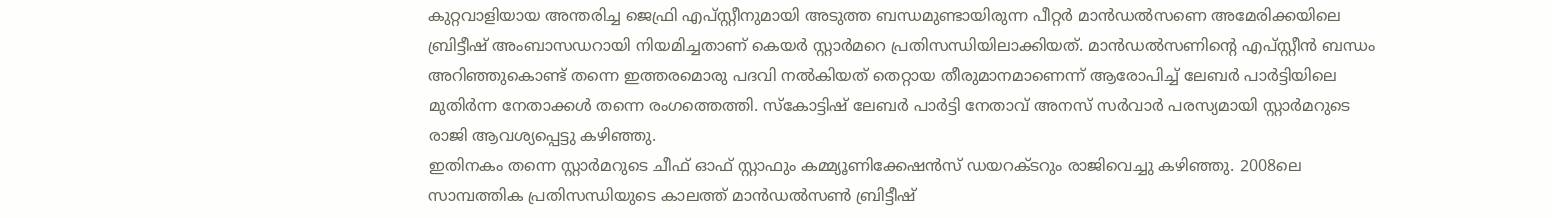കുറ്റവാളിയായ അന്തരിച്ച ജെഫ്രി എപ്സ്റ്റീനുമായി അടുത്ത ബന്ധമുണ്ടായിരുന്ന പീറ്റർ മാൻഡൽസണെ അമേരിക്കയിലെ ബ്രിട്ടീഷ് അംബാസഡറായി നിയമിച്ചതാണ് കെയർ സ്റ്റാർമറെ പ്രതിസന്ധിയിലാക്കിയത്. മാൻഡൽസണിന്റെ എപ്സ്റ്റീൻ ബന്ധം അറിഞ്ഞുകൊണ്ട് തന്നെ ഇത്തരമൊരു പദവി നൽകിയത് തെറ്റായ തീരുമാനമാണെന്ന് ആരോപിച്ച് ലേബർ പാർട്ടിയിലെ മുതിർന്ന നേതാക്കൾ തന്നെ രംഗത്തെത്തി. സ്കോട്ടിഷ് ലേബർ പാർട്ടി നേതാവ് അനസ് സർവാർ പരസ്യമായി സ്റ്റാർമറുടെ രാജി ആവശ്യപ്പെട്ടു കഴിഞ്ഞു.
ഇതിനകം തന്നെ സ്റ്റാർമറുടെ ചീഫ് ഓഫ് സ്റ്റാഫും കമ്മ്യൂണിക്കേഷൻസ് ഡയറക്ടറും രാജിവെച്ചു കഴിഞ്ഞു. 2008ലെ സാമ്പത്തിക പ്രതിസന്ധിയുടെ കാലത്ത് മാൻഡൽസൺ ബ്രിട്ടീഷ്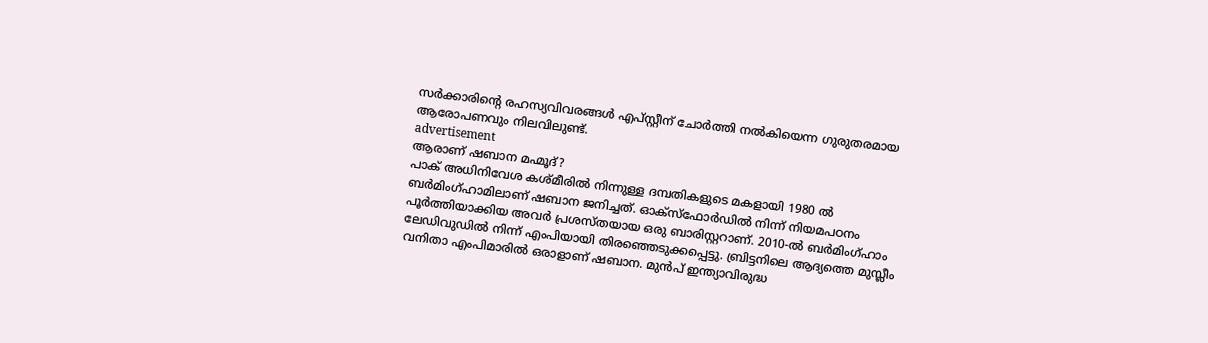സർക്കാരിന്റെ രഹസ്യവിവരങ്ങൾ എപ്സ്റ്റീന് ചോർത്തി നൽകിയെന്ന ഗുരുതരമായ ആരോപണവും നിലവിലുണ്ട്.
advertisement
ആരാണ് ഷബാന മഹ്മൂദ്?
പാക് അധിനിവേശ കശ്മീരിൽ നിന്നുള്ള ദമ്പതികളുടെ മകളായി 1980 ൽ ബർമിംഗ്ഹാമിലാണ് ഷബാന ജനിച്ചത്. ഓക്സ്ഫോർഡിൽ നിന്ന് നിയമപഠനം പൂർത്തിയാക്കിയ അവർ പ്രശസ്തയായ ഒരു ബാരിസ്റ്ററാണ്. 2010-ൽ ബർമിംഗ്ഹാം ലേഡിവുഡിൽ നിന്ന് എംപിയായി തിരഞ്ഞെടുക്കപ്പെട്ടു. ബ്രിട്ടനിലെ ആദ്യത്തെ മുസ്ലീം വനിതാ എംപിമാരിൽ ഒരാളാണ് ഷബാന. മുൻപ് ഇന്ത്യാവിരുദ്ധ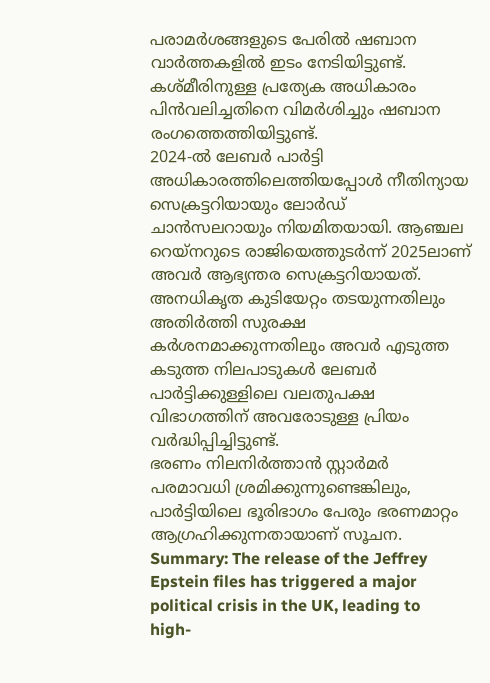പരാമർശങ്ങളുടെ പേരിൽ ഷബാന വാർത്തകളിൽ ഇടം നേടിയിട്ടുണ്ട്. കശ്മീരിനുള്ള പ്രത്യേക അധികാരം പിൻവലിച്ചതിനെ വിമർശിച്ചും ഷബാന രംഗത്തെത്തിയിട്ടുണ്ട്.
2024-ൽ ലേബർ പാർട്ടി അധികാരത്തിലെത്തിയപ്പോൾ നീതിന്യായ സെക്രട്ടറിയായും ലോർഡ് ചാൻസലറായും നിയമിതയായി. ആഞ്ചല റെയ്നറുടെ രാജിയെത്തുടർന്ന് 2025ലാണ് അവർ ആഭ്യന്തര സെക്രട്ടറിയായത്. അനധികൃത കുടിയേറ്റം തടയുന്നതിലും അതിർത്തി സുരക്ഷ കർശനമാക്കുന്നതിലും അവർ എടുത്ത കടുത്ത നിലപാടുകൾ ലേബർ പാർട്ടിക്കുള്ളിലെ വലതുപക്ഷ വിഭാഗത്തിന് അവരോടുള്ള പ്രിയം വർദ്ധിപ്പിച്ചിട്ടുണ്ട്.
ഭരണം നിലനിർത്താൻ സ്റ്റാർമർ പരമാവധി ശ്രമിക്കുന്നുണ്ടെങ്കിലും, പാർട്ടിയിലെ ഭൂരിഭാഗം പേരും ഭരണമാറ്റം ആഗ്രഹിക്കുന്നതായാണ് സൂചന.
Summary: The release of the Jeffrey Epstein files has triggered a major political crisis in the UK, leading to high-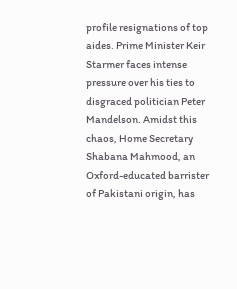profile resignations of top aides. Prime Minister Keir Starmer faces intense pressure over his ties to disgraced politician Peter Mandelson. Amidst this chaos, Home Secretary Shabana Mahmood, an Oxford-educated barrister of Pakistani origin, has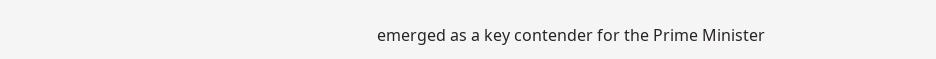emerged as a key contender for the Prime Minister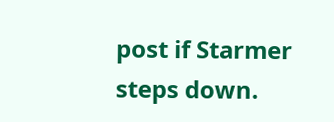post if Starmer steps down.